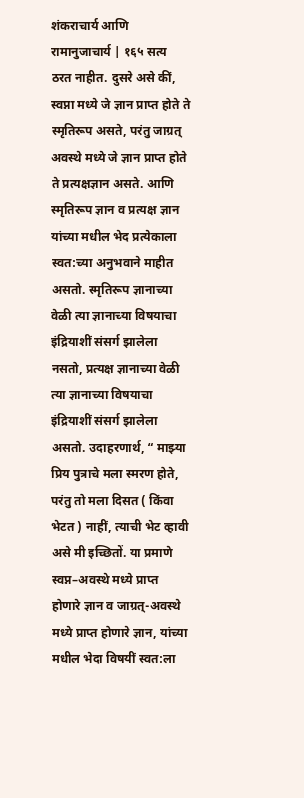शंकराचार्य आणि रामानुजाचार्य | १६५ सत्य ठरत नाहीत. दुसरे असे कीं, स्वप्ना मध्ये जे ज्ञान प्राप्त होते ते स्मृतिरूप असते, परंतु जाग्रत् अवस्थे मध्ये जे ज्ञान प्राप्त होते ते प्रत्यक्षज्ञान असते. आणि स्मृतिरूप ज्ञान व प्रत्यक्ष ज्ञान यांच्या मधील भेद प्रत्येकाला स्वत:च्या अनुभवाने माहीत असतो. स्मृतिरूप ज्ञानाच्या वेळी त्या ज्ञानाच्या विषयाचा इंद्रियाशीं संसर्ग झालेला नसतो, प्रत्यक्ष ज्ञानाच्या वेळी त्या ज्ञानाच्या विषयाचा इंद्रियाशीं संसर्ग झालेला असतो. उदाहरणार्थ, “ माझ्या प्रिय पुत्राचे मला स्मरण होते, परंतु तो मला दिसत ( किंवा भेटत ) नाहीं, त्याची भेट व्हावी असे मी इच्छितों. या प्रमाणे स्वप्न–अवस्थे मध्ये प्राप्त होणारे ज्ञान व जाग्रत्-अवस्थे मध्ये प्राप्त होणारे ज्ञान, यांच्या मधील भेदा विषयीं स्वत:ला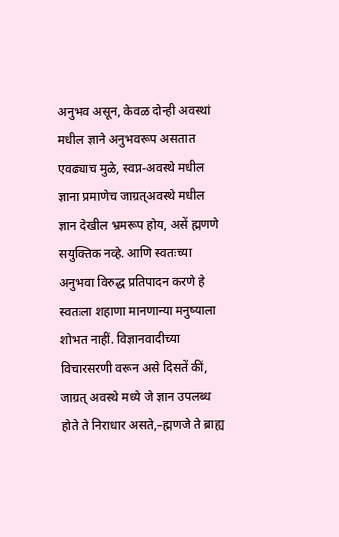अनुभव असून, केवळ दोन्ही अवस्थां मधील ज्ञाने अनुभवरूप असतात एवढ्याच मुळे, स्वप्न-अवस्थे मधील ज्ञाना प्रमाणेच जाग्रत्अवस्थे मधील ज्ञान देखील भ्रमरूप होय, असें ह्मणणे सयुक्तिक नव्हे. आणि स्वतःच्या अनुभवा विरुद्ध प्रतिपादन करणे हे स्वतःला शहाणा मानणान्या मनुष्याला शोभत नाहीं. विज्ञानवादीच्या विचारसरणी वरून असे दिसतें कीं, जाग्रत् अवस्थे मध्ये जे ज्ञान उपलब्ध होते ते निराधार असते,–ह्मणजे ते ब्राह्य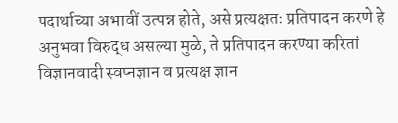पदार्थाच्या अभावीं उत्पन्न होते, असे प्रत्यक्षतः प्रतिपादन करणे हे अनुभवा विरुद्ध असल्या मुळे, ते प्रतिपादन करण्या करितां विज्ञानवादी स्वप्नज्ञान व प्रत्यक्ष ज्ञान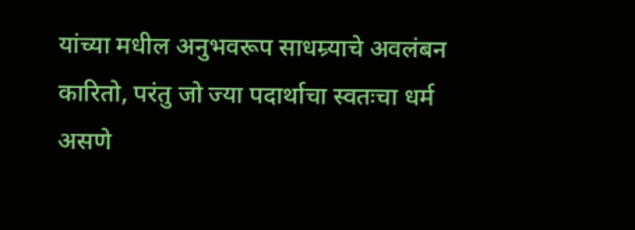यांच्या मधील अनुभवरूप साधम्र्याचे अवलंबन कारितो, परंतु जो ज्या पदार्थाचा स्वतःचा धर्म असणे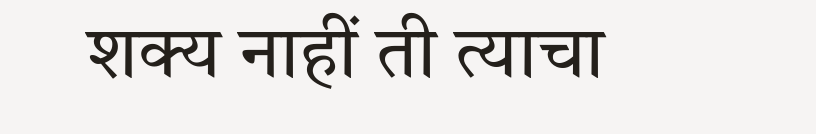शक्य नाहीं ती त्याचा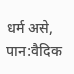धर्म असे,
पान:वैदिक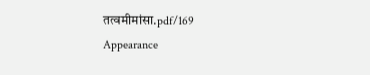तत्वमीमांसा.pdf/169
Appearance